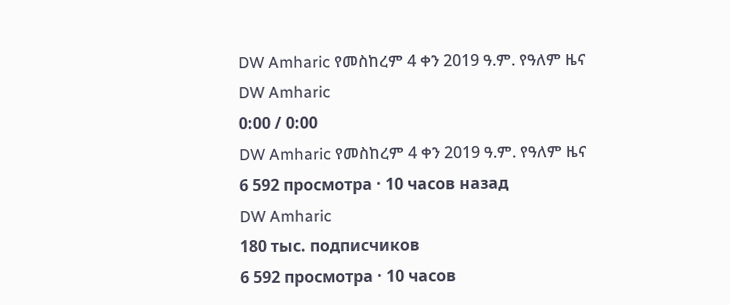DW Amharic የመስከረም 4 ቀን 2019 ዓ.ም. የዓለም ዜና
DW Amharic
0:00 / 0:00
DW Amharic የመስከረም 4 ቀን 2019 ዓ.ም. የዓለም ዜና
6 592 просмотра · 10 часов назад
DW Amharic
180 тыс. подписчиков
6 592 просмотра · 10 часов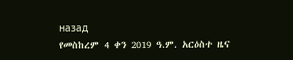назад
የመስከረም 4 ቀን 2019 ዓ.ም. አርዕስተ ዜና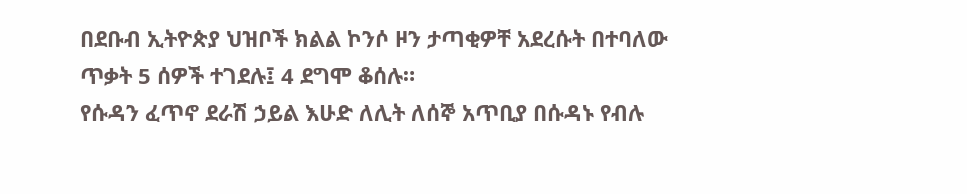በደቡብ ኢትዮጵያ ህዝቦች ክልል ኮንሶ ዞን ታጣቂዎቸ አደረሱት በተባለው ጥቃት 5 ሰዎች ተገደሉ፤ 4 ደግሞ ቆሰሉ።
የሱዳን ፈጥኖ ደራሽ ኃይል እሁድ ለሊት ለሰኞ አጥቢያ በሱዳኑ የብሉ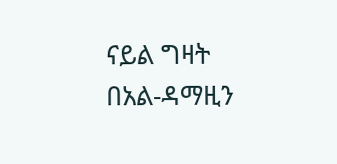ናይል ግዛት በአል-ዳማዚን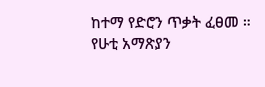ከተማ የድሮን ጥቃት ፈፀመ ።
የሁቲ አማጽያን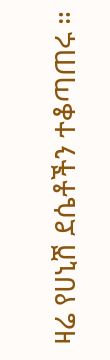ዛሬ የሀኒሽ ደሴቶችን ተቆጣጠሩ ።